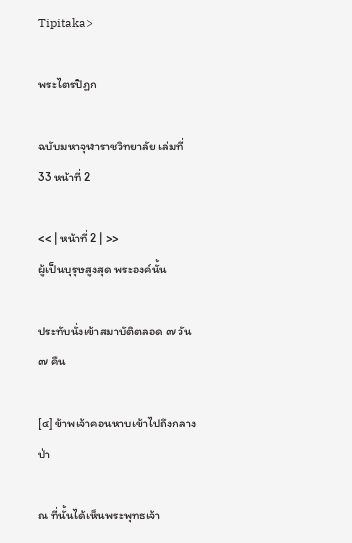Tipitaka>

พระไตรปิฏก

ฉบับมหาจุฬาราชวิทยาลัย เล่มที่ 33 หน้าที่ 2

<< | หน้าที่ 2 | >>
ผู้เป็นบุรุษสูงสุด พระองค์นั้น

ประทับนั่งเข้าสมาบัติตลอด ๗ วัน ๗ คืน

[๔] ข้าพเจ้าคอนหาบเข้าไปถึงกลางป่า

ณ ที่นั้นได้เห็นพระพุทธเจ้า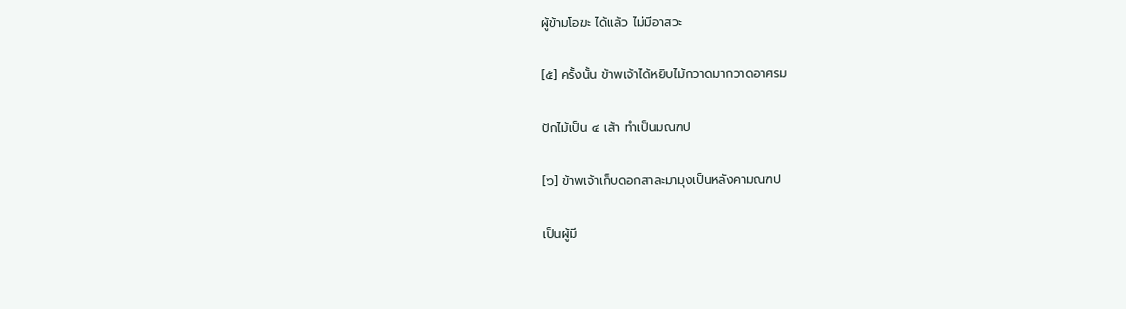ผู้ข้ามโอฆะ ได้แล้ว ไม่มีอาสวะ

[๕] ครั้งนั้น ข้าพเจ้าได้หยิบไม้กวาดมากวาดอาศรม

ปักไม้เป็น ๔ เส้า ทำเป็นมณฑป

[๖] ข้าพเจ้าเก็บดอกสาละมามุงเป็นหลังคามณฑป

เป็นผู้มี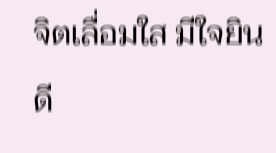จิตเลื่อมใส มีใจยินดี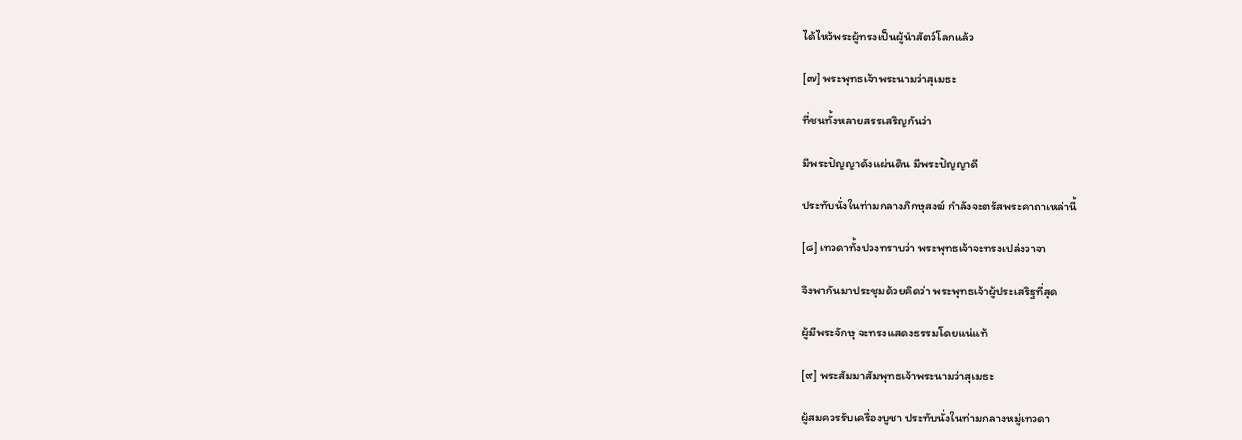ได้ไหว้พระผู้ทรงเป็นผู้นำสัตว์โลกแล้ว

[๗] พระพุทธเจ้าพระนามว่าสุเมธะ

ที่ชนทั้งหลายสรรเสริญกันว่า

มีพระปัญญาดังแผ่นดิน มีพระปัญญาดี

ประทับนั่งในท่ามกลางภิกษุสงฆ์ กำลังจะตรัสพระคาถาเหล่านี้

[๘] เทวดาทั้งปวงทราบว่า พระพุทธเจ้าจะทรงเปล่งวาจา

จึงพากันมาประชุมด้วยคิดว่า พระพุทธเจ้าผู้ประเสริฐที่สุด

ผู้มีพระจักษุ จะทรงแสดงธรรมโดยแน่แท้

[๙] พระสัมมาสัมพุทธเจ้าพระนามว่าสุเมธะ

ผู้สมควรรับเครื่องบูชา ประทับนั่งในท่ามกลางหมู่เทวดา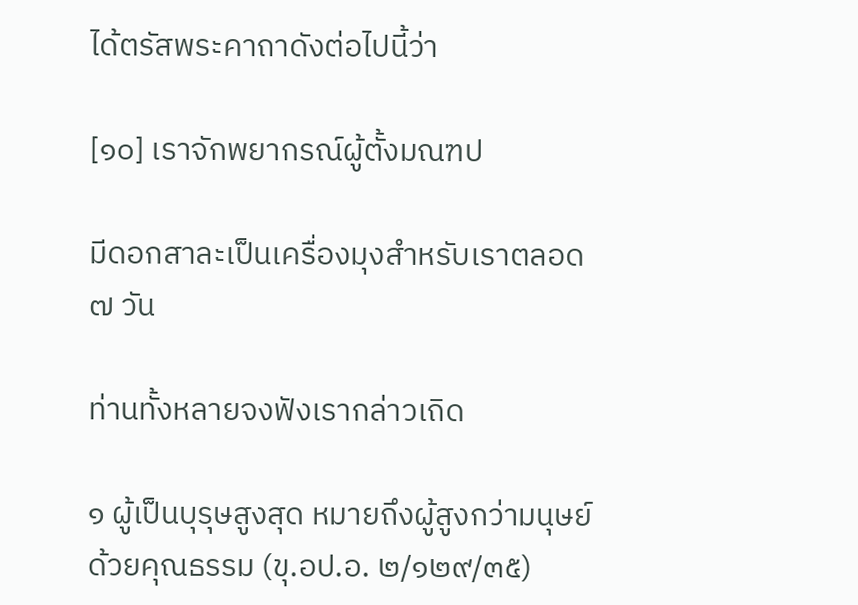ได้ตรัสพระคาถาดังต่อไปนี้ว่า

[๑๐] เราจักพยากรณ์ผู้ตั้งมณฑป

มีดอกสาละเป็นเครื่องมุงสำหรับเราตลอด ๗ วัน

ท่านทั้งหลายจงฟังเรากล่าวเถิด

๑ ผู้เป็นบุรุษสูงสุด หมายถึงผู้สูงกว่ามนุษย์ด้วยคุณธรรม (ขุ.อป.อ. ๒/๑๒๙/๓๕)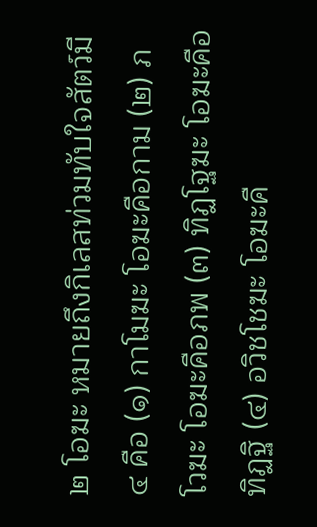๒ โอฆะ หมายถึงกิเลสท่วมทับใจสัตว์มี ๔ คือ (๑) กาโมฆะ โอฆะคือกาม (๒) ภโวฆะ โอฆะคือภพ (๓) ทิฏโฐฆะ โอฆะคือทิฏฐิ (๔) อวิชโชฆะ โอฆะคื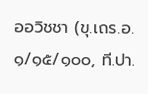ออวิชชา (ขุ.เถร.อ. ๑/๑๕/๑๐๐, ที.ปา.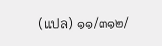(แปล) ๑๑/๓๑๒/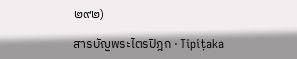๒๙๒)

สารบัญพระไตรปิฎก · Tipiṭaka